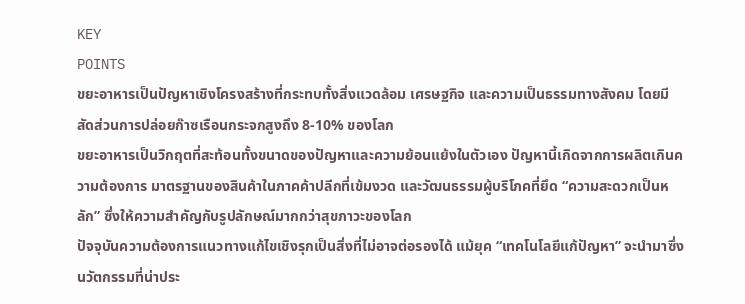KEY
POINTS
ขยะอาหารเป็นปัญหาเชิงโครงสร้างที่กระทบทั้งสิ่งแวดล้อม เศรษฐกิจ และความเป็นธรรมทางสังคม โดยมีสัดส่วนการปล่อยก๊าซเรือนกระจกสูงถึง 8-10% ของโลก
ขยะอาหารเป็นวิกฤตที่สะท้อนทั้งขนาดของปัญหาและความย้อนแย้งในตัวเอง ปัญหานี้เกิดจากการผลิตเกินความต้องการ มาตรฐานของสินค้าในภาคค้าปลีกที่เข้มงวด และวัฒนธรรมผู้บริโภคที่ยึด “ความสะดวกเป็นหลัก” ซึ่งให้ความสำคัญกับรูปลักษณ์มากกว่าสุขภาวะของโลก
ปัจจุบันความต้องการแนวทางแก้ไขเชิงรุกเป็นสิ่งที่ไม่อาจต่อรองได้ แม้ยุค “เทคโนโลยีแก้ปัญหา” จะนำมาซึ่งนวัตกรรมที่น่าประ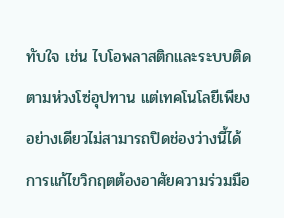ทับใจ เช่น ไบโอพลาสติกและระบบติดตามห่วงโซ่อุปทาน แต่เทคโนโลยีเพียงอย่างเดียวไม่สามารถปิดช่องว่างนี้ได้ การแก้ไขวิกฤตต้องอาศัยความร่วมมือ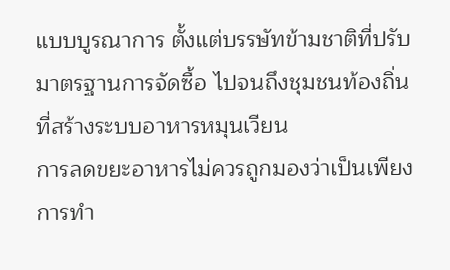แบบบูรณาการ ตั้งแต่บรรษัทข้ามชาติที่ปรับมาตรฐานการจัดซื้อ ไปจนถึงชุมชนท้องถิ่นที่สร้างระบบอาหารหมุนเวียน
การลดขยะอาหารไม่ควรถูกมองว่าเป็นเพียงการทำ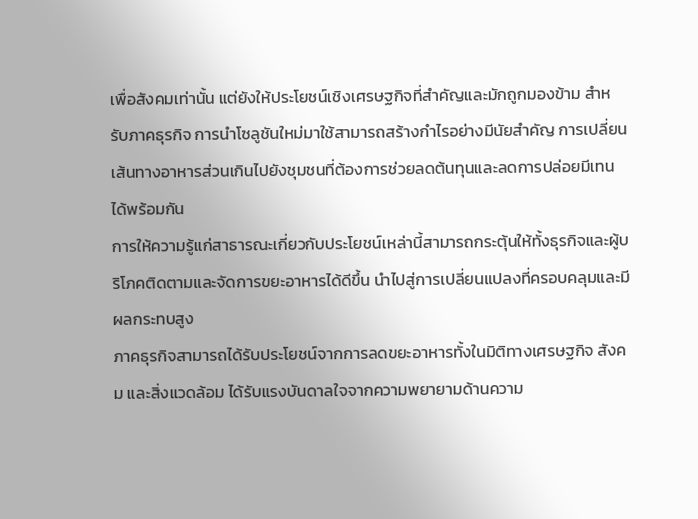เพื่อสังคมเท่านั้น แต่ยังให้ประโยชน์เชิงเศรษฐกิจที่สำคัญและมักถูกมองข้าม สำหรับภาคธุรกิจ การนำโซลูชันใหม่มาใช้สามารถสร้างกำไรอย่างมีนัยสำคัญ การเปลี่ยนเส้นทางอาหารส่วนเกินไปยังชุมชนที่ต้องการช่วยลดต้นทุนและลดการปล่อยมีเทนได้พร้อมกัน
การให้ความรู้แก่สาธารณะเกี่ยวกับประโยชน์เหล่านี้สามารถกระตุ้นให้ทั้งธุรกิจและผู้บริโภคติดตามและจัดการขยะอาหารได้ดีขึ้น นำไปสู่การเปลี่ยนแปลงที่ครอบคลุมและมีผลกระทบสูง
ภาคธุรกิจสามารถได้รับประโยชน์จากการลดขยะอาหารทั้งในมิติทางเศรษฐกิจ สังคม และสิ่งแวดล้อม ได้รับแรงบันดาลใจจากความพยายามด้านความ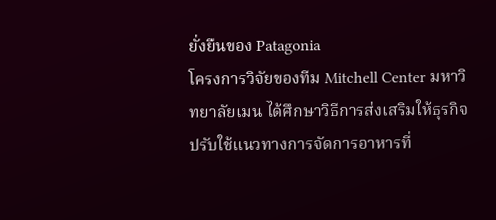ยั่งยืนของ Patagonia
โครงการวิจัยของทีม Mitchell Center มหาวิทยาลัยเมน ได้ศึกษาวิธีการส่งเสริมให้ธุรกิจปรับใช้แนวทางการจัดการอาหารที่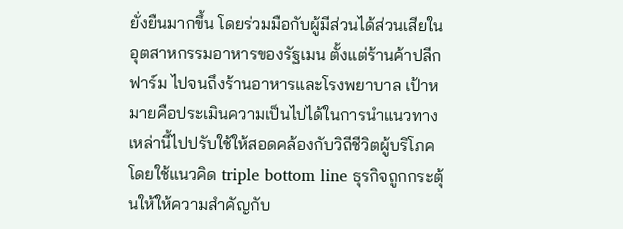ยั่งยืนมากขึ้น โดยร่วมมือกับผู้มีส่วนได้ส่วนเสียในอุตสาหกรรมอาหารของรัฐเมน ตั้งแต่ร้านค้าปลีก ฟาร์ม ไปจนถึงร้านอาหารและโรงพยาบาล เป้าหมายคือประเมินความเป็นไปได้ในการนำแนวทางเหล่านี้ไปปรับใช้ให้สอดคล้องกับวิถีชีวิตผู้บริโภค
โดยใช้แนวคิด triple bottom line ธุรกิจถูกกระตุ้นให้ให้ความสำคัญกับ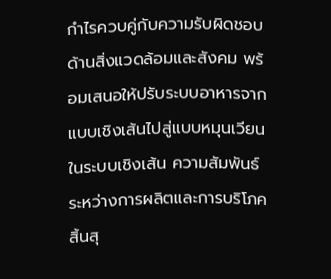กำไรควบคู่กับความรับผิดชอบด้านสิ่งแวดล้อมและสังคม พร้อมเสนอให้ปรับระบบอาหารจากแบบเชิงเส้นไปสู่แบบหมุนเวียน ในระบบเชิงเส้น ความสัมพันธ์ระหว่างการผลิตและการบริโภคสิ้นสุ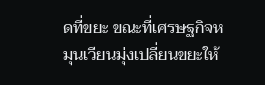ดที่ขยะ ขณะที่เศรษฐกิจหมุนเวียนมุ่งเปลี่ยนขยะให้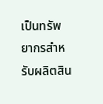เป็นทรัพยากรสำหรับผลิตสิน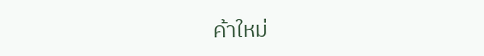ค้าใหม่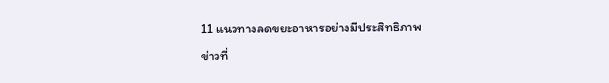11 แนวทางลดขยะอาหารอย่างมีประสิทธิภาพ
ข่าวที่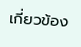เกี่ยวข้อง